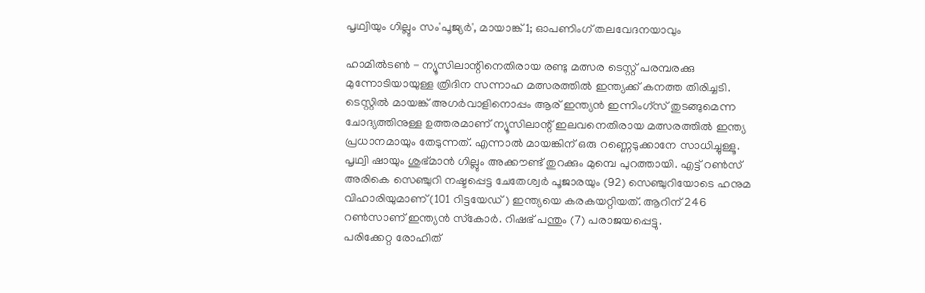പൃഥ്വിയും ഗില്ലും സം'പൂജ്യര്‍', മായാങ്ക് 1; ഓപണിംഗ് തലവേദനയാവും

ഹാമില്‍ടണ്‍ - ന്യൂസിലാന്റിനെതിരായ രണ്ടു മത്സര ടെസ്റ്റ് പരമ്പരക്കു മുന്നോടിയായുള്ള ത്രിദിന സന്നാഹ മത്സരത്തില്‍ ഇന്ത്യക്ക് കനത്ത തിരിച്ചടി. ടെസ്റ്റില്‍ മായങ്ക് അഗര്‍വാളിനൊപ്പം ആര് ഇന്ത്യന്‍ ഇന്നിംഗ്‌സ് തുടങ്ങുമെന്ന ചോദ്യത്തിനുള്ള ഉത്തരമാണ് ന്യൂസിലാന്റ് ഇലവനെതിരായ മത്സരത്തില്‍ ഇന്ത്യ പ്രധാനമായും തേടുന്നത്. എന്നാല്‍ മായങ്കിന് ഒരു റണ്ണെടുക്കാനേ സാധിച്ചുള്ളൂ. പൃഥ്വി ഷായും ശുഭ്മാന്‍ ഗില്ലും അക്കൗണ്ട് തുറക്കും മുമ്പെ പുറത്തായി. എട്ട് റണ്‍സ്  അരികെ സെഞ്ചുറി നഷ്ടപ്പെട്ട ചേതേശ്വര്‍ പൂജാരയും (92) സെഞ്ചുറിയോടെ ഹനുമ വിഹാരിയുമാണ് (101 റിട്ടയേഡ്) ഇന്ത്യയെ കരകയറ്റിയത്. ആറിന് 246 റണ്‍സാണ് ഇന്ത്യന്‍ സ്‌കോര്‍. റിഷഭ് പന്തും (7) പരാജയപ്പെട്ടു.
പരിക്കേറ്റ രോഹിത്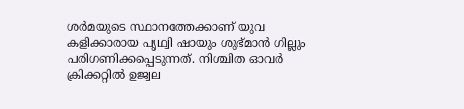ശര്‍മയുടെ സ്ഥാനത്തേക്കാണ് യുവ കളിക്കാരായ പൃഥ്വി ഷായും ശുഭ്മാന്‍ ഗില്ലും പരിഗണിക്കപ്പെടുന്നത്. നിശ്ചിത ഓവര്‍ ക്രിക്കറ്റില്‍ ഉജ്വല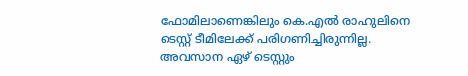ഫോമിലാണെങ്കിലും കെ.എല്‍ രാഹുലിനെ ടെസ്റ്റ് ടീമിലേക്ക് പരിഗണിച്ചിരുന്നില്ല.
അവസാന ഏഴ് ടെസ്റ്റും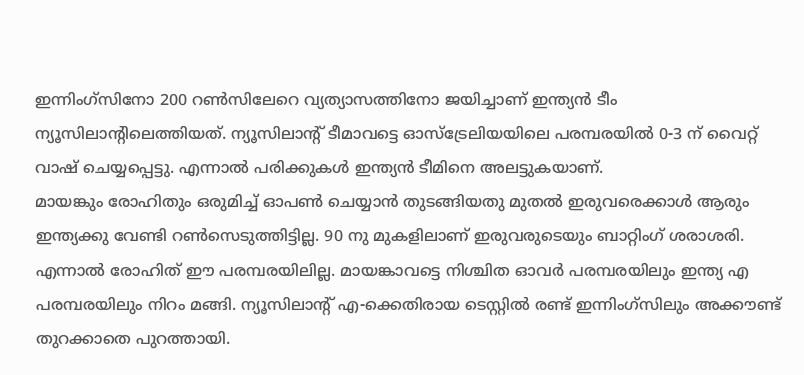ഇന്നിംഗ്‌സിനോ 200 റണ്‍സിലേറെ വ്യത്യാസത്തിനോ ജയിച്ചാണ് ഇന്ത്യന്‍ ടീം ന്യൂസിലാന്റിലെത്തിയത്. ന്യൂസിലാന്റ് ടീമാവട്ടെ ഓസ്‌ട്രേലിയയിലെ പരമ്പരയില്‍ 0-3 ന് വൈറ്റ് വാഷ് ചെയ്യപ്പെട്ടു. എന്നാല്‍ പരിക്കുകള്‍ ഇന്ത്യന്‍ ടീമിനെ അലട്ടുകയാണ്.
മായങ്കും രോഹിതും ഒരുമിച്ച് ഓപണ്‍ ചെയ്യാന്‍ തുടങ്ങിയതു മുതല്‍ ഇരുവരെക്കാള്‍ ആരും ഇന്ത്യക്കു വേണ്ടി റണ്‍സെടുത്തിട്ടില്ല. 90 നു മുകളിലാണ് ഇരുവരുടെയും ബാറ്റിംഗ് ശരാശരി. എന്നാല്‍ രോഹിത് ഈ പരമ്പരയിലില്ല. മായങ്കാവട്ടെ നിശ്ചിത ഓവര്‍ പരമ്പരയിലും ഇന്ത്യ എ പരമ്പരയിലും നിറം മങ്ങി. ന്യൂസിലാന്റ് എ-ക്കെതിരായ ടെസ്റ്റില്‍ രണ്ട് ഇന്നിംഗ്‌സിലും അക്കൗണ്ട് തുറക്കാതെ പുറത്തായി.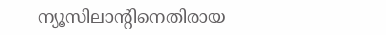ന്യൂസിലാന്റിനെതിരായ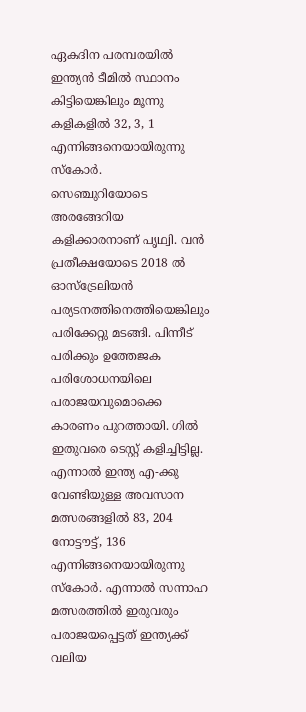ഏകദിന പരമ്പരയില്‍ ഇന്ത്യന്‍ ടീമില്‍ സ്ഥാനം കിട്ടിയെങ്കിലും മൂന്നു കളികളില്‍ 32, 3, 1 എന്നിങ്ങനെയായിരുന്നു സ്‌കോര്‍.
സെഞ്ചുറിയോടെ അരങ്ങേറിയ കളിക്കാരനാണ് പൃഥ്വി. വന്‍ പ്രതീക്ഷയോടെ 2018 ല്‍ ഓസ്‌ട്രേലിയന്‍ പര്യടനത്തിനെത്തിയെങ്കിലും പരിക്കേറ്റു മടങ്ങി. പിന്നീട് പരിക്കും ഉത്തേജക പരിശോധനയിലെ പരാജയവുമൊക്കെ കാരണം പുറത്തായി. ഗില്‍ ഇതുവരെ ടെസ്റ്റ് കളിച്ചിട്ടില്ല. എന്നാല്‍ ഇന്ത്യ എ-ക്കു വേണ്ടിയുള്ള അവസാന മത്സരങ്ങളില്‍ 83, 204 നോട്ടൗട്ട്, 136 എന്നിങ്ങനെയായിരുന്നു സ്‌കോര്‍. എന്നാല്‍ സന്നാഹ മത്സരത്തില്‍ ഇരുവരും പരാജയപ്പെട്ടത് ഇന്ത്യക്ക് വലിയ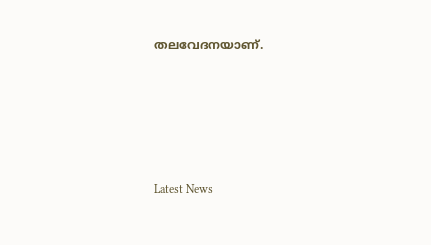തലവേദനയാണ്.





Latest News